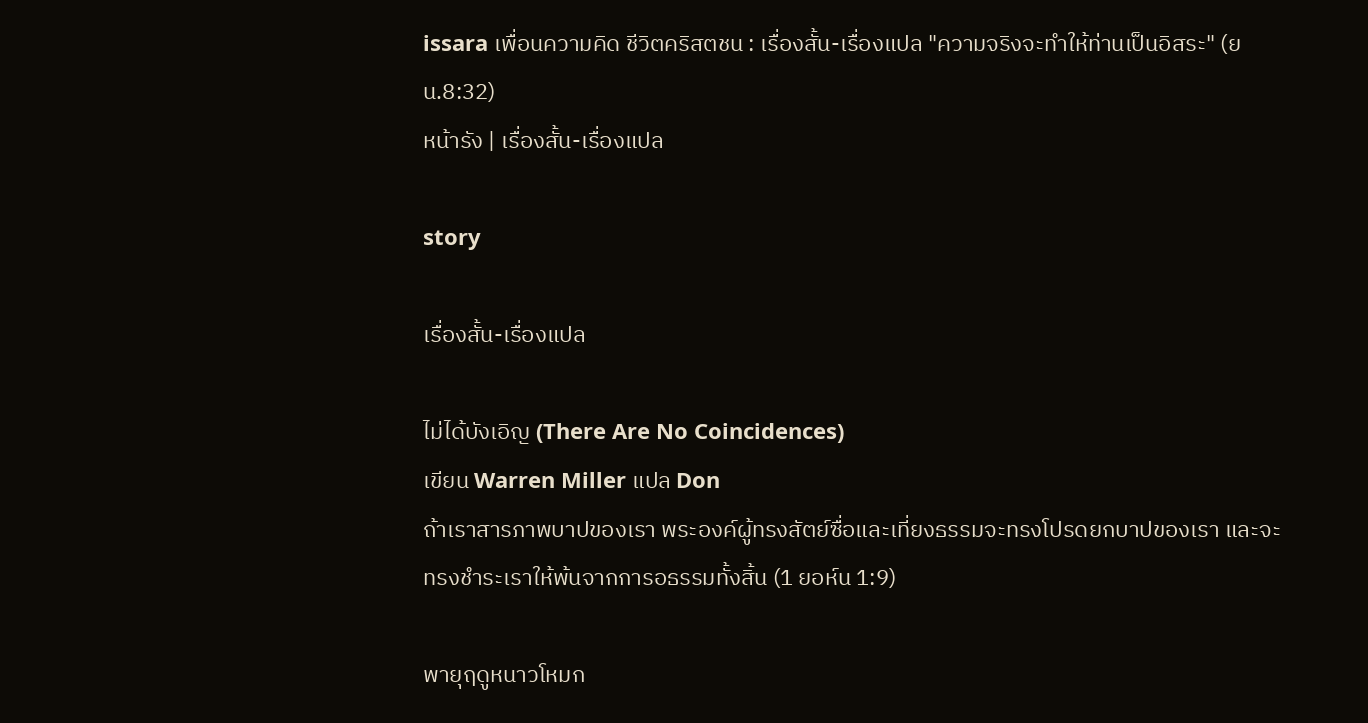issara เพื่อนความคิด ชีวิตคริสตชน : เรื่องสั้น-เรื่องแปล "ความจริงจะทำให้ท่านเป็นอิสระ" (ยน.8:32)
หน้ารัง | เรื่องสั้น-เรื่องแปล

story

เรื่องสั้น-เรื่องแปล

ไม่ได้บังเอิญ (There Are No Coincidences)
เขียน Warren Miller แปล Don
ถ้าเราสารภาพบาปของเรา พระองค์ผู้ทรงสัตย์ซื่อและเที่ยงธรรมจะทรงโปรดยกบาปของเรา และจะทรงชำระเราให้พ้นจากการอธรรมทั้งสิ้น (1 ยอห์น 1:9)

พายุฤดูหนาวโหมก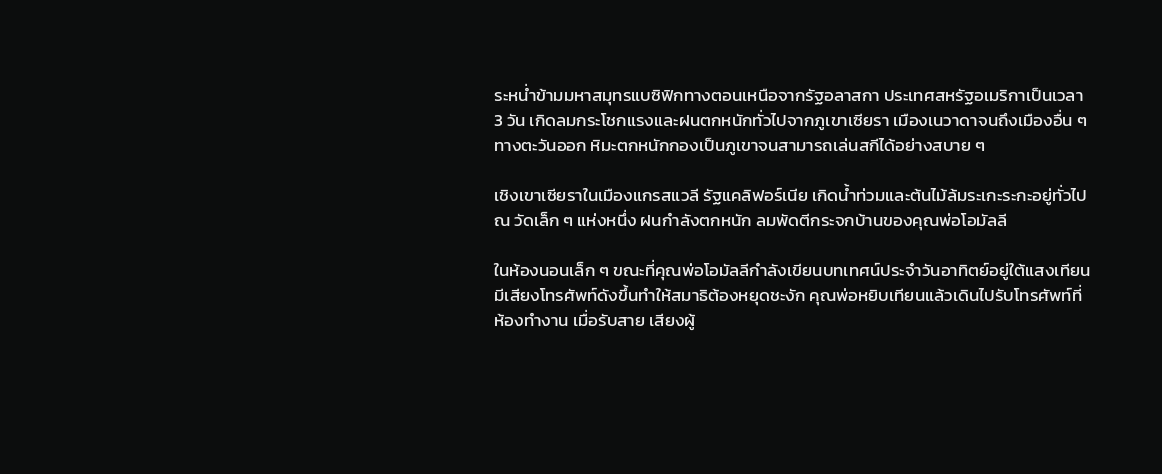ระหน่ำข้ามมหาสมุทรแบซิฟิกทางตอนเหนือจากรัฐอลาสกา ประเทศสหรัฐอเมริกาเป็นเวลา 3 วัน เกิดลมกระโชกแรงและฝนตกหนักทั่วไปจากภูเขาเซียรา เมืองเนวาดาจนถึงเมืองอื่น ๆ ทางตะวันออก หิมะตกหนักกองเป็นภูเขาจนสามารถเล่นสกีได้อย่างสบาย ๆ

เชิงเขาเซียราในเมืองแกรสแวลี รัฐแคลิฟอร์เนีย เกิดน้ำท่วมและต้นไม้ล้มระเกะระกะอยู่ทั่วไป ณ วัดเล็ก ๆ แห่งหนึ่ง ฝนกำลังตกหนัก ลมพัดตีกระจกบ้านของคุณพ่อโอมัลลี

ในห้องนอนเล็ก ๆ ขณะที่คุณพ่อโอมัลลีกำลังเขียนบทเทศน์ประจำวันอาทิตย์อยู่ใต้แสงเทียน มีเสียงโทรศัพท์ดังขึ้นทำให้สมาธิต้องหยุดชะงัก คุณพ่อหยิบเทียนแล้วเดินไปรับโทรศัพท์ที่ห้องทำงาน เมื่อรับสาย เสียงผู้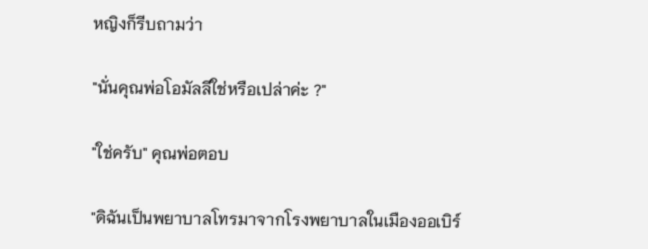หญิงก็รีบถามว่า

"นั่นคุณพ่อโอมัลลีใช่หรือเปล่าค่ะ ?"

"ใช่ครับ" คุณพ่อตอบ

"ดิฉันเป็นพยาบาลโทรมาจากโรงพยาบาลในเมืองออเบิร์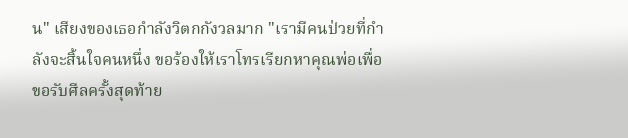น" เสียงของเธอกำลังวิตกกังวลมาก "เรามีคนป่วยที่กำลังจะสิ้นใจคนหนึ่ง ขอร้องให้เราโทรเรียกหาคุณพ่อเพื่อขอรับศีลครั้งสุดท้าย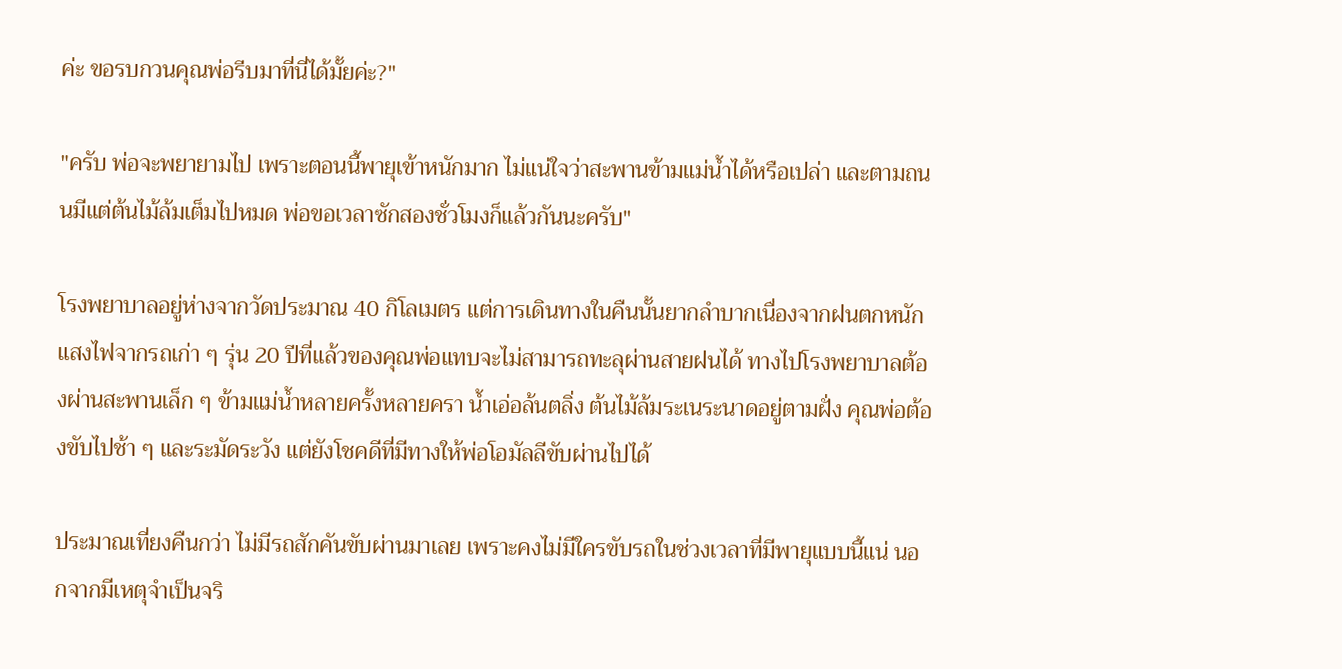ค่ะ ขอรบกวนคุณพ่อรีบมาที่นี่ได้มั้ยค่ะ?"

"ครับ พ่อจะพยายามไป เพราะตอนนี้พายุเข้าหนักมาก ไม่แน่ใจว่าสะพานข้ามแม่น้ำได้หรือเปล่า และตามถนนมีแต่ต้นไม้ล้มเต็มไปหมด พ่อขอเวลาซักสองชั่วโมงก็แล้วกันนะครับ"

โรงพยาบาลอยู่ห่างจากวัดประมาณ 40 กิโลเมตร แต่การเดินทางในคืนนั้นยากลำบากเนื่องจากฝนตกหนัก แสงไฟจากรถเก่า ๆ รุ่น 20 ปีที่แล้วของคุณพ่อแทบจะไม่สามารถทะลุผ่านสายฝนได้ ทางไปโรงพยาบาลต้องผ่านสะพานเล็ก ๆ ข้ามแม่น้ำหลายครั้งหลายครา น้ำเอ่อล้นตลิ่ง ต้นไม้ล้มระเนระนาดอยู่ตามฝั่ง คุณพ่อต้องขับไปช้า ๆ และระมัดระวัง แต่ยังโชคดีที่มีทางให้พ่อโอมัลลีขับผ่านไปได้

ประมาณเที่ยงคืนกว่า ไม่มีรถสักคันขับผ่านมาเลย เพราะคงไม่มีใครขับรถในช่วงเวลาที่มีพายุแบบนี้แน่ นอกจากมีเหตุจำเป็นจริ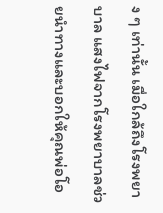ง ๆ เท่านั้น เมื่อใกล้ถึงโรงพยาบาล แสงไฟจากโรงพยาบาลช่วยนำทางและบอกให้คุณพ่อโอ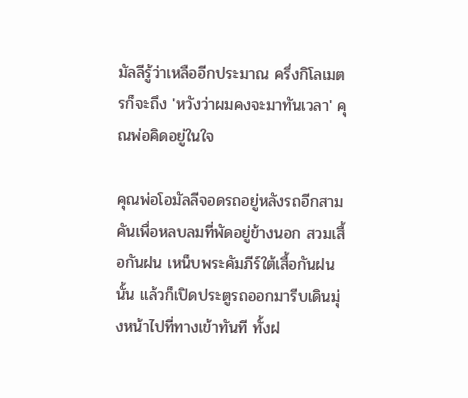มัลลีรู้ว่าเหลืออีกประมาณ ครึ่งกิโลเมตรก็จะถึง 'หวังว่าผมคงจะมาทันเวลา' คุณพ่อคิดอยู่ในใจ

คุณพ่อโอมัลลีจอดรถอยู่หลังรถอีกสามคันเพื่อหลบลมที่พัดอยู่ข้างนอก สวมเสื้อกันฝน เหน็บพระคัมภีร์ใต้เสื้อกันฝนนั้น แล้วก็เปิดประตูรถออกมารีบเดินมุ่งหน้าไปที่ทางเข้าทันที ทั้งฝ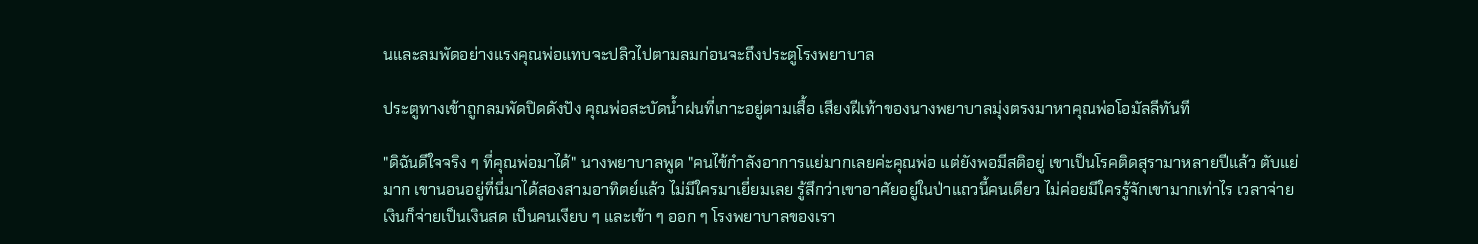นและลมพัดอย่างแรงคุณพ่อแทบจะปลิวไปตามลมก่อนจะถึงประตูโรงพยาบาล

ประตูทางเข้าถูกลมพัดปิดดังปัง คุณพ่อสะบัดน้ำฝนที่เกาะอยู่ตามเสื้อ เสียงฝีเท้าของนางพยาบาลมุ่งตรงมาหาคุณพ่อโอมัลลีทันที

"ดิฉันดีใจจริง ๆ ที่คุณพ่อมาได้" นางพยาบาลพูด "คนไข้กำลังอาการแย่มากเลยค่ะคุณพ่อ แต่ยังพอมีสติอยู่ เขาเป็นโรคติดสุรามาหลายปีแล้ว ตับแย่มาก เขานอนอยู่ที่นี่มาได้สองสามอาทิตย์แล้ว ไม่มีใครมาเยี่ยมเลย รู้สึกว่าเขาอาศัยอยู่ในป่าแถวนี้คนเดียว ไม่ค่อยมีใครรู้จักเขามากเท่าไร เวลาจ่ายเงินก็จ่ายเป็นเงินสด เป็นคนเงียบ ๆ และเข้า ๆ ออก ๆ โรงพยาบาลของเรา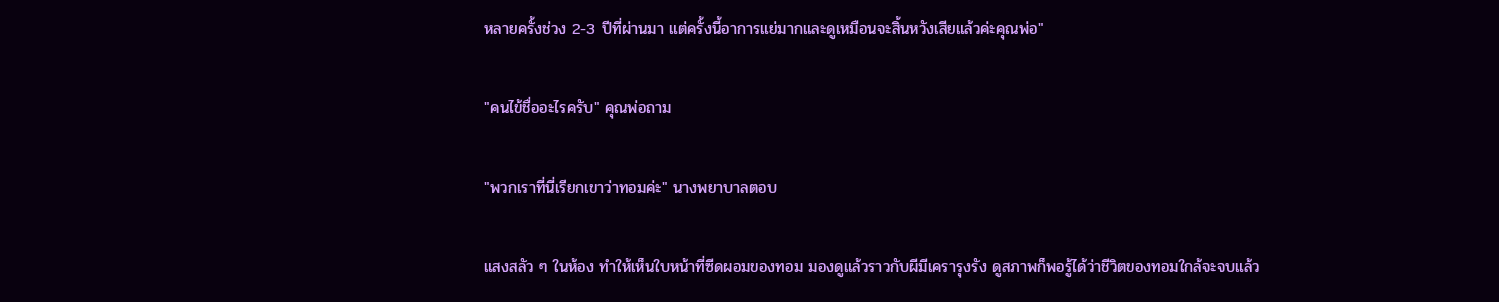หลายครั้งช่วง 2-3 ปีที่ผ่านมา แต่ครั้งนี้อาการแย่มากและดูเหมือนจะสิ้นหวังเสียแล้วค่ะคุณพ่อ"

"คนไข้ชื่ออะไรครับ" คุณพ่อถาม

"พวกเราที่นี่เรียกเขาว่าทอมค่ะ" นางพยาบาลตอบ

แสงสลัว ๆ ในห้อง ทำให้เห็นใบหน้าที่ซีดผอมของทอม มองดูแล้วราวกับผีมีเครารุงรัง ดูสภาพก็พอรู้ได้ว่าชีวิตของทอมใกล้จะจบแล้ว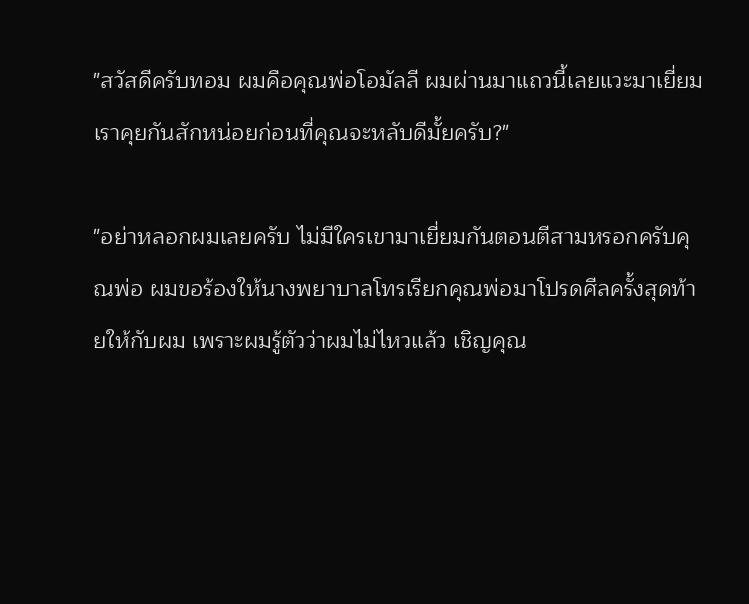"สวัสดีครับทอม ผมคือคุณพ่อโอมัลลี ผมผ่านมาแถวนี้เลยแวะมาเยี่ยม เราคุยกันสักหน่อยก่อนที่คุณจะหลับดีมั้ยครับ?"

"อย่าหลอกผมเลยครับ ไม่มีใครเขามาเยี่ยมกันตอนตีสามหรอกครับคุณพ่อ ผมขอร้องให้นางพยาบาลโทรเรียกคุณพ่อมาโปรดศีลครั้งสุดท้ายให้กับผม เพราะผมรู้ตัวว่าผมไม่ไหวแล้ว เชิญคุณ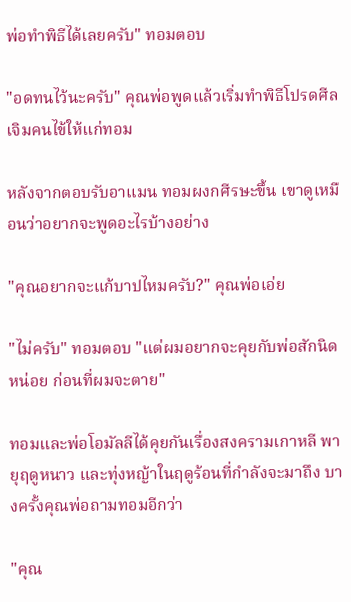พ่อทำพิธีได้เลยครับ" ทอมตอบ

"อดทนไว้นะครับ" คุณพ่อพูดแล้วเริ่มทำพิธีโปรดศีลเจิมคนไข้ให้แก่ทอม

หลังจากตอบรับอาแมน ทอมผงกศีรษะขึ้น เขาดูเหมือนว่าอยากจะพูดอะไรบ้างอย่าง

"คุณอยากจะแก้บาปไหมครับ?" คุณพ่อเอ่ย

"ไม่ครับ" ทอมตอบ "แต่ผมอยากจะคุยกับพ่อสักนิดหน่อย ก่อนที่ผมจะตาย"

ทอมและพ่อโอมัลลีได้คุยกันเรื่องสงครามเกาหลี พายุฤดูหนาว และทุ่งหญ้าในฤดูร้อนที่กำลังจะมาถึง บางครั้งคุณพ่อถามทอมอีกว่า

"คุณ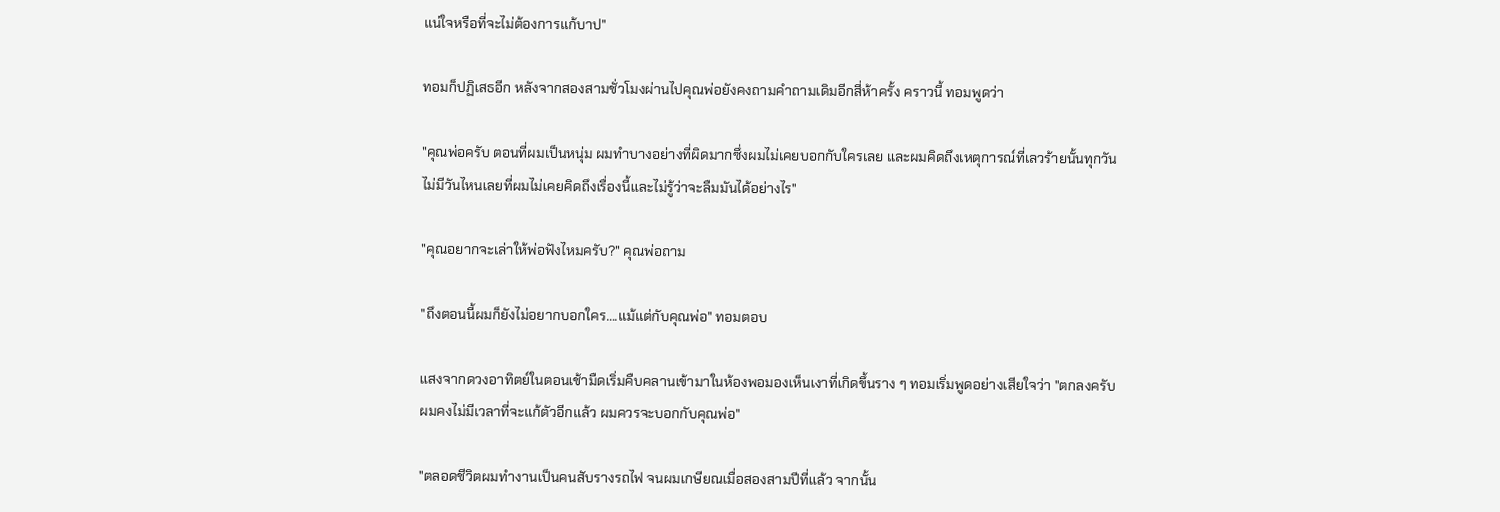แน่ใจหรือที่จะไม่ต้องการแก้บาป"

ทอมก็ปฏิเสธอีก หลังจากสองสามชั่วโมงผ่านไปคุณพ่อยังคงถามคำถามเดิมอีกสี่ห้าครั้ง คราวนี้ ทอมพูดว่า

"คุณพ่อครับ ตอนที่ผมเป็นหนุ่ม ผมทำบางอย่างที่ผิดมากซึ่งผมไม่เคยบอกกับใครเลย และผมคิดถึงเหตุการณ์ที่เลวร้ายนั้นทุกวัน ไม่มีวันไหนเลยที่ผมไม่เคยคิดถึงเรื่องนี้และไม่รู้ว่าจะลืมมันได้อย่างไร"

"คุณอยากจะเล่าให้พ่อฟังไหมครับ?" คุณพ่อถาม

"ถึงตอนนี้ผมก็ยังไม่อยากบอกใคร….แม้แต่กับคุณพ่อ" ทอมตอบ

แสงจากดวงอาทิตย์ในตอนเช้ามืดเริ่มคืบคลานเข้ามาในห้องพอมองเห็นเงาที่เกิดขึ้นราง ๆ ทอมเริ่มพูดอย่างเสียใจว่า "ตกลงครับ ผมคงไม่มีเวลาที่จะแก้ตัวอีกแล้ว ผมควรจะบอกกับคุณพ่อ"

"ตลอดชีวิตผมทำงานเป็นคนสับรางรถไฟ จนผมเกษียณเมื่อสองสามปีที่แล้ว จากนั้น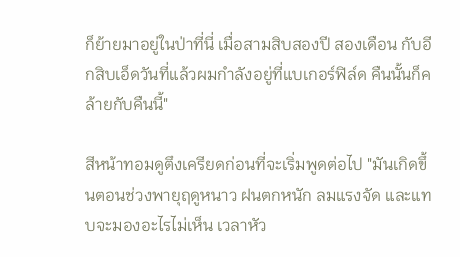ก็ย้ายมาอยู่ในป่าที่นี่ เมื่อสามสิบสองปี สองเดือน กับอีกสิบเอ็ดวันที่แล้วผมกำลังอยู่ที่แบเกอร์ฟิล์ด คืนนั้นก็คล้ายกับคืนนี้"

สีหน้าทอมดูตึงเครียดก่อนที่จะเริ่มพูดต่อไป "มันเกิดขึ้นตอนช่วงพายุฤดูหนาว ฝนตกหนัก ลมแรงจัด และแทบจะมองอะไรไม่เห็น เวลาหัว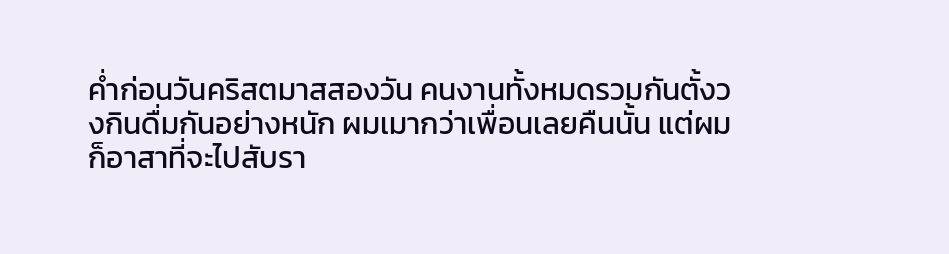ค่ำก่อนวันคริสตมาสสองวัน คนงานทั้งหมดรวมกันตั้งวงกินดื่มกันอย่างหนัก ผมเมากว่าเพื่อนเลยคืนนั้น แต่ผมก็อาสาที่จะไปสับรา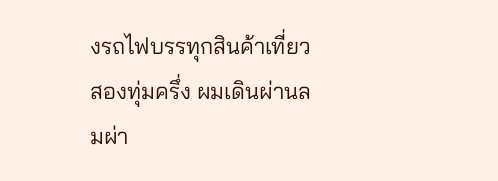งรถไฟบรรทุกสินค้าเที่ยวสองทุ่มครึ่ง ผมเดินผ่านลมผ่า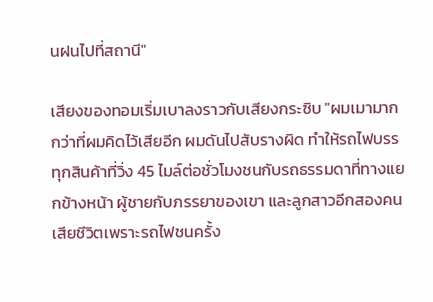นฝนไปที่สถานี"

เสียงของทอมเริ่มเบาลงราวกับเสียงกระซิบ "ผมเมามากกว่าที่ผมคิดไว้เสียอีก ผมดันไปสับรางผิด ทำให้รถไฟบรรทุกสินค้าที่วิ่ง 45 ไมล์ต่อชั่วโมงชนกับรถธรรมดาที่ทางแยกข้างหน้า ผู้ชายกับภรรยาของเขา และลูกสาวอีกสองคนเสียชีวิตเพราะรถไฟชนครั้ง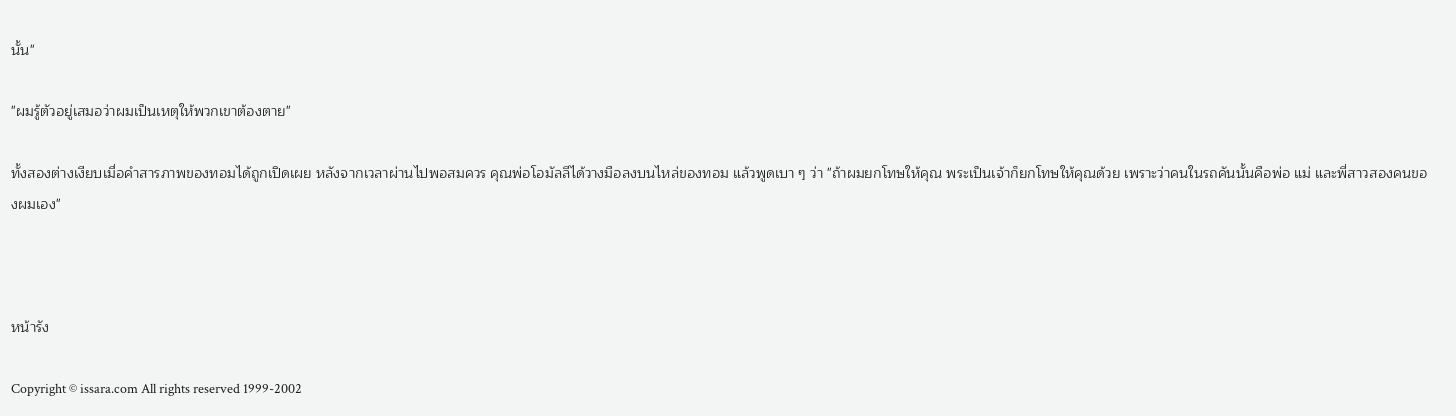นั้น"

"ผมรู้ตัวอยู่เสมอว่าผมเป็นเหตุให้พวกเขาต้องตาย"

ทั้งสองต่างเงียบเมื่อคำสารภาพของทอมได้ถูกเปิดเผย หลังจากเวลาผ่านไปพอสมควร คุณพ่อโอมัลลีได้วางมือลงบนไหล่ของทอม แล้วพูดเบา ๆ ว่า "ถ้าผมยกโทษให้คุณ พระเป็นเจ้าก็ยกโทษให้คุณด้วย เพราะว่าคนในรถคันนั้นคือพ่อ แม่ และพี่สาวสองคนของผมเอง"



หน้ารัง

Copyright © issara.com All rights reserved 1999-2002